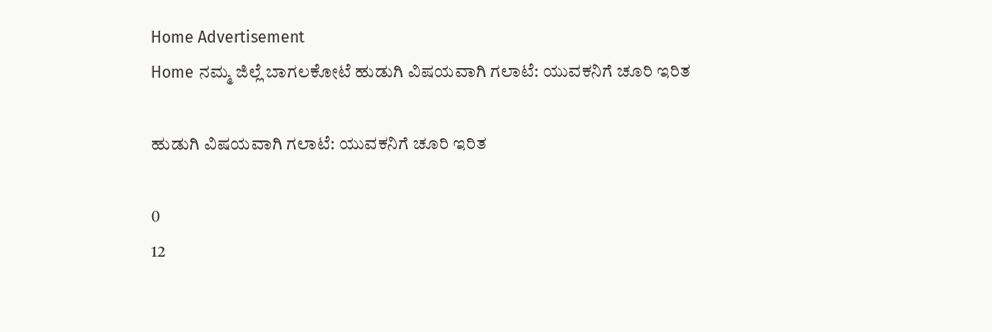Home Advertisement
Home ನಮ್ಮ ಜಿಲ್ಲೆ ಬಾಗಲಕೋಟೆ ಹುಡುಗಿ ವಿಷಯವಾಗಿ ಗಲಾಟೆ: ಯುವಕನಿಗೆ ಚೂರಿ ಇರಿತ

ಹುಡುಗಿ ವಿಷಯವಾಗಿ ಗಲಾಟೆ: ಯುವಕನಿಗೆ ಚೂರಿ ಇರಿತ

0
12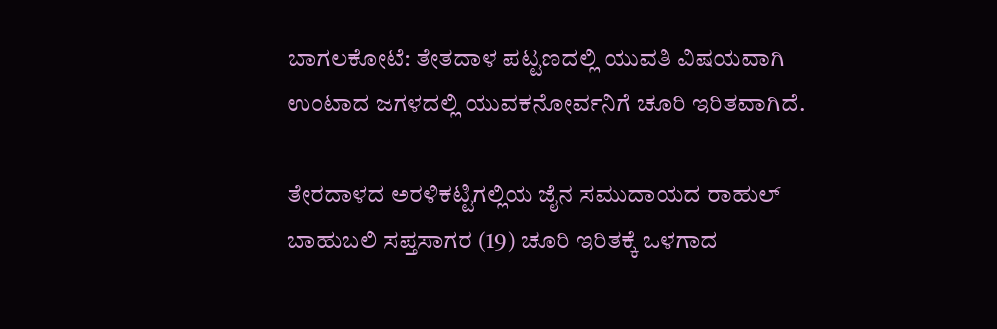ಬಾಗಲಕೋಟೆ: ತೇತದಾಳ ಪಟ್ಟಣದಲ್ಲಿ ಯುವತಿ‌ ವಿಷಯವಾಗಿ ಉಂಟಾದ ಜಗಳದಲ್ಲಿ ಯುವಕನೋರ್ವನಿಗೆ ಚೂರಿ ಇರಿತವಾಗಿದೆ.

ತೇರದಾಳದ ಅರಳಿಕಟ್ಟಿಗಲ್ಲಿಯ ಜೈನ ಸಮುದಾಯದ ರಾಹುಲ್ ಬಾಹುಬಲಿ ಸಪ್ತಸಾಗರ (19) ಚೂರಿ ಇರಿತಕ್ಕೆ ಒಳಗಾದ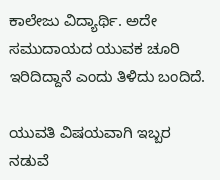ಕಾಲೇಜು ವಿದ್ಯಾರ್ಥಿ. ಅದೇ ಸಮುದಾಯದ ಯುವಕ ಚೂರಿ ಇರಿದಿದ್ದಾನೆ ಎಂದು ತಿಳಿದು ಬಂದಿದೆ.

ಯುವತಿ ವಿಷಯವಾಗಿ ಇಬ್ಬರ ನಡುವೆ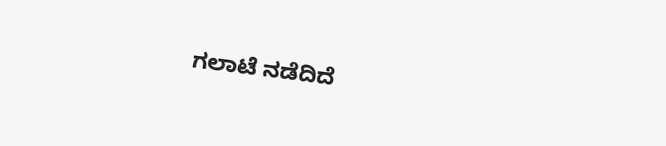ಗಲಾಟೆ ನಡೆದಿದೆ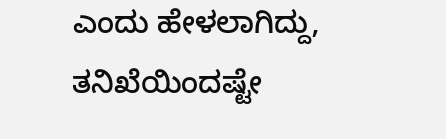ಎಂದು ಹೇಳಲಾಗಿದ್ದು, ತನಿಖೆಯಿಂದಷ್ಟೇ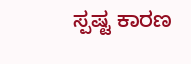ಸ್ಪಷ್ಟ ಕಾರಣ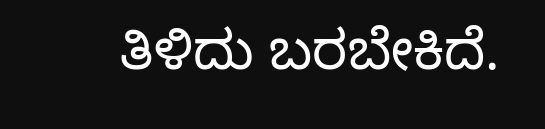ತಿಳಿದು ಬರಬೇಕಿದೆ.